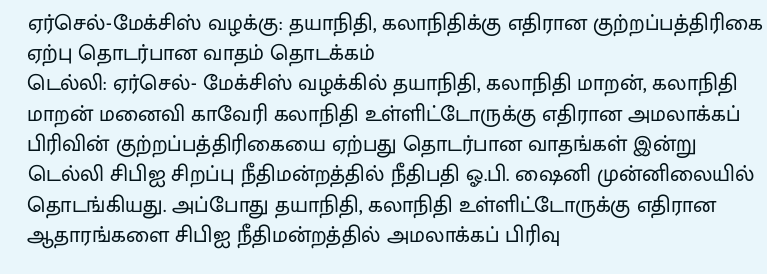ஏர்செல்-மேக்சிஸ் வழக்கு: தயாநிதி, கலாநிதிக்கு எதிரான குற்றப்பத்திரிகை ஏற்பு தொடர்பான வாதம் தொடக்கம்
டெல்லி: ஏர்செல்- மேக்சிஸ் வழக்கில் தயாநிதி, கலாநிதி மாறன், கலாநிதி மாறன் மனைவி காவேரி கலாநிதி உள்ளிட்டோருக்கு எதிரான அமலாக்கப் பிரிவின் குற்றப்பத்திரிகையை ஏற்பது தொடர்பான வாதங்கள் இன்று டெல்லி சிபிஐ சிறப்பு நீதிமன்றத்தில் நீதிபதி ஓ.பி. ஷைனி முன்னிலையில் தொடங்கியது. அப்போது தயாநிதி, கலாநிதி உள்ளிட்டோருக்கு எதிரான ஆதாரங்களை சிபிஐ நீதிமன்றத்தில் அமலாக்கப் பிரிவு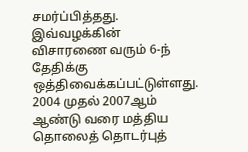சமர்ப்பித்தது. இவ்வழக்கின் விசாரணை வரும் 6-ந் தேதிக்கு ஒத்திவைக்கப்பட்டுள்ளது.
2004 முதல் 2007ஆம் ஆண்டு வரை மத்திய தொலைத் தொடர்புத்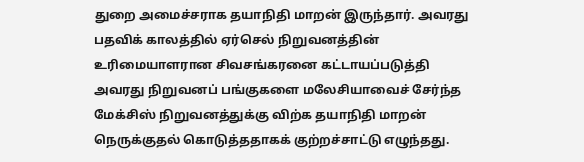துறை அமைச்சராக தயாநிதி மாறன் இருந்தார். அவரது பதவிக் காலத்தில் ஏர்செல் நிறுவனத்தின் உரிமையாளரான சிவசங்கரனை கட்டாயப்படுத்தி அவரது நிறுவனப் பங்குகளை மலேசியாவைச் சேர்ந்த மேக்சிஸ் நிறுவனத்துக்கு விற்க தயாநிதி மாறன் நெருக்குதல் கொடுத்ததாகக் குற்றச்சாட்டு எழுந்தது.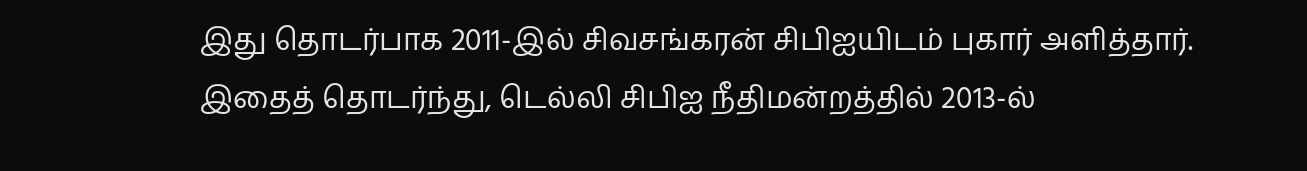இது தொடர்பாக 2011-இல் சிவசங்கரன் சிபிஐயிடம் புகார் அளித்தார். இதைத் தொடர்ந்து, டெல்லி சிபிஐ நீதிமன்றத்தில் 2013-ல்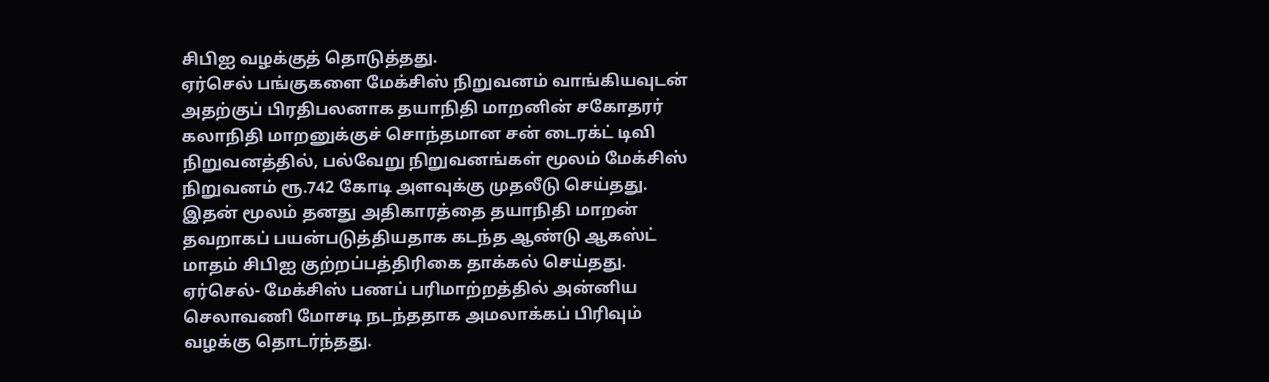சிபிஐ வழக்குத் தொடுத்தது.
ஏர்செல் பங்குகளை மேக்சிஸ் நிறுவனம் வாங்கியவுடன் அதற்குப் பிரதிபலனாக தயாநிதி மாறனின் சகோதரர் கலாநிதி மாறனுக்குச் சொந்தமான சன் டைரக்ட் டிவி நிறுவனத்தில், பல்வேறு நிறுவனங்கள் மூலம் மேக்சிஸ் நிறுவனம் ரூ.742 கோடி அளவுக்கு முதலீடு செய்தது. இதன் மூலம் தனது அதிகாரத்தை தயாநிதி மாறன் தவறாகப் பயன்படுத்தியதாக கடந்த ஆண்டு ஆகஸ்ட் மாதம் சிபிஐ குற்றப்பத்திரிகை தாக்கல் செய்தது.
ஏர்செல்- மேக்சிஸ் பணப் பரிமாற்றத்தில் அன்னிய செலாவணி மோசடி நடந்ததாக அமலாக்கப் பிரிவும் வழக்கு தொடர்ந்தது.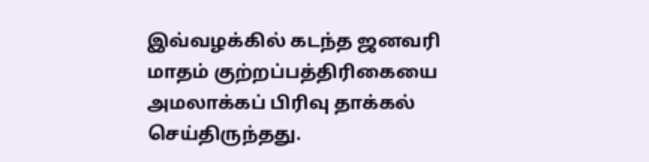இவ்வழக்கில் கடந்த ஜனவரி மாதம் குற்றப்பத்திரிகையை அமலாக்கப் பிரிவு தாக்கல் செய்திருந்தது.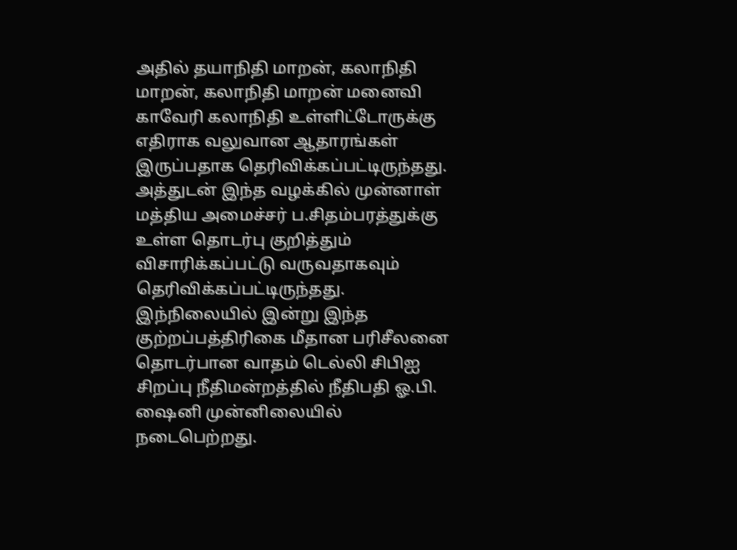அதில் தயாநிதி மாறன், கலாநிதி மாறன், கலாநிதி மாறன் மனைவி காவேரி கலாநிதி உள்ளிட்டோருக்கு எதிராக வலுவான ஆதாரங்கள் இருப்பதாக தெரிவிக்கப்பட்டிருந்தது.
அத்துடன் இந்த வழக்கில் முன்னாள் மத்திய அமைச்சர் ப.சிதம்பரத்துக்கு உள்ள தொடர்பு குறித்தும் விசாரிக்கப்பட்டு வருவதாகவும் தெரிவிக்கப்பட்டிருந்தது. இந்நிலையில் இன்று இந்த குற்றப்பத்திரிகை மீதான பரிசீலனை தொடர்பான வாதம் டெல்லி சிபிஐ சிறப்பு நீதிமன்றத்தில் நீதிபதி ஓ.பி. ஷைனி முன்னிலையில் நடைபெற்றது.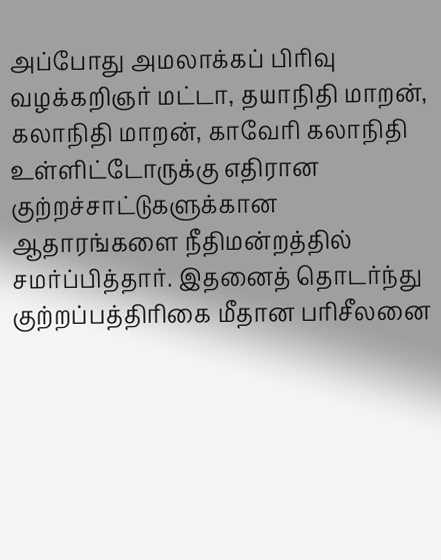அப்போது அமலாக்கப் பிரிவு வழக்கறிஞர் மட்டா, தயாநிதி மாறன், கலாநிதி மாறன், காவேரி கலாநிதி உள்ளிட்டோருக்கு எதிரான குற்றச்சாட்டுகளுக்கான ஆதாரங்களை நீதிமன்றத்தில் சமர்ப்பித்தார். இதனைத் தொடர்ந்து குற்றப்பத்திரிகை மீதான பரிசீலனை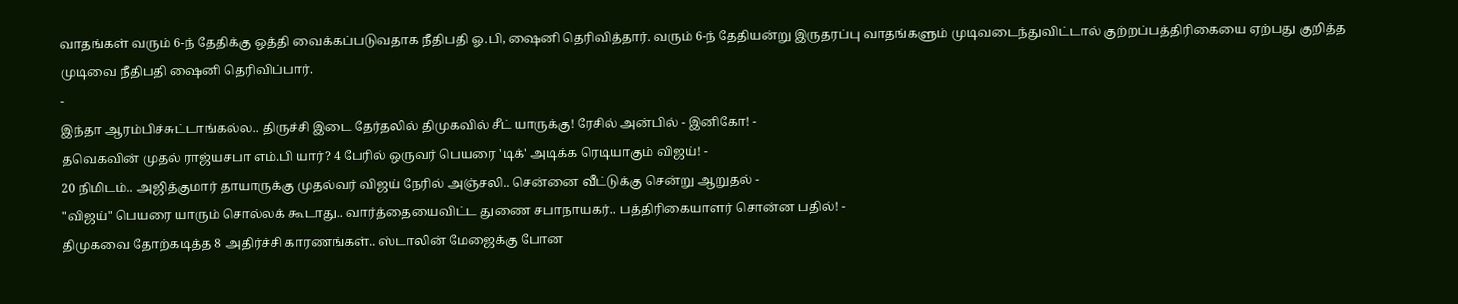வாதங்கள் வரும் 6-ந் தேதிக்கு ஒத்தி வைக்கப்படுவதாக நீதிபதி ஓ.பி, ஷைனி தெரிவித்தார். வரும் 6-ந் தேதியன்று இருதரப்பு வாதங்களும் முடிவடைந்துவிட்டால் குற்றப்பத்திரிகையை ஏற்பது குறித்த முடிவை நீதிபதி ஷைனி தெரிவிப்பார்.
-
இந்தா ஆரம்பிச்சுட்டாங்கல்ல.. திருச்சி இடை தேர்தலில் திமுகவில் சீட் யாருக்கு! ரேசில் அன்பில் - இனிகோ! -
தவெகவின் முதல் ராஜ்யசபா எம்.பி யார்? 4 பேரில் ஒருவர் பெயரை 'டிக்' அடிக்க ரெடியாகும் விஜய்! -
20 நிமிடம்.. அஜித்குமார் தாயாருக்கு முதல்வர் விஜய் நேரில் அஞ்சலி.. சென்னை வீட்டுக்கு சென்று ஆறுதல் -
"விஜய்" பெயரை யாரும் சொல்லக் கூடாது.. வார்த்தையைவிட்ட துணை சபாநாயகர்.. பத்திரிகையாளர் சொன்ன பதில்! -
திமுகவை தோற்கடித்த 8 அதிர்ச்சி காரணங்கள்.. ஸ்டாலின் மேஜைக்கு போன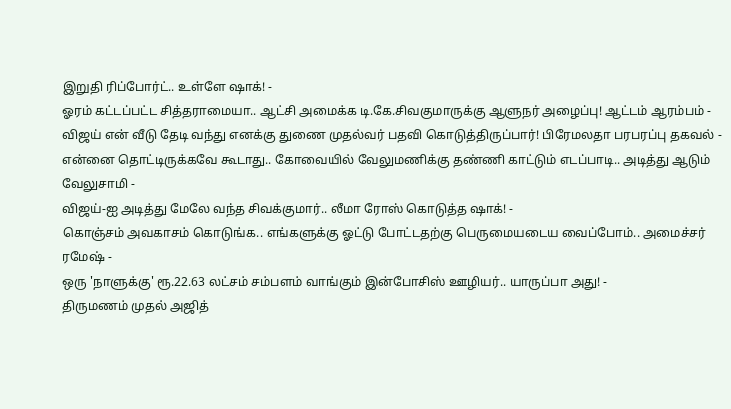இறுதி ரிப்போர்ட்.. உள்ளே ஷாக்! -
ஓரம் கட்டப்பட்ட சித்தராமையா.. ஆட்சி அமைக்க டி.கே.சிவகுமாருக்கு ஆளுநர் அழைப்பு! ஆட்டம் ஆரம்பம் -
விஜய் என் வீடு தேடி வந்து எனக்கு துணை முதல்வர் பதவி கொடுத்திருப்பார்! பிரேமலதா பரபரப்பு தகவல் -
என்னை தொட்டிருக்கவே கூடாது.. கோவையில் வேலுமணிக்கு தண்ணி காட்டும் எடப்பாடி.. அடித்து ஆடும் வேலுசாமி -
விஜய்-ஐ அடித்து மேலே வந்த சிவக்குமார்.. லீமா ரோஸ் கொடுத்த ஷாக்! -
கொஞ்சம் அவகாசம் கொடுங்க.. எங்களுக்கு ஓட்டு போட்டதற்கு பெருமையடைய வைப்போம்.. அமைச்சர் ரமேஷ் -
ஒரு 'நாளுக்கு' ரூ.22.63 லட்சம் சம்பளம் வாங்கும் இன்போசிஸ் ஊழியர்.. யாருப்பா அது! -
திருமணம் முதல் அஜித்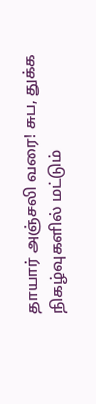தாயார் அஞ்சலி வரை! சுப, துக்க நிகழ்வுகளில் மட்டும்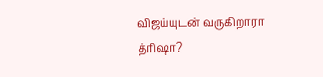விஜய்யுடன் வருகிறாரா த்ரிஷா?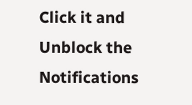Click it and Unblock the Notifications